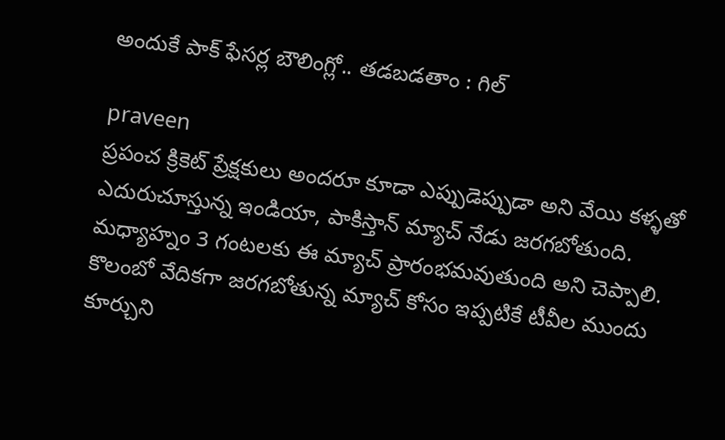అందుకే పాక్ ఫేసర్ల బౌలింగ్లో.. తడబడతాం : గిల్

praveen
ప్రపంచ క్రికెట్ ప్రేక్షకులు అందరూ కూడా ఎప్పుడెప్పుడా అని వేయి కళ్ళతో ఎదురుచూస్తున్న ఇండియా, పాకిస్తాన్ మ్యాచ్ నేడు జరగబోతుంది. మధ్యాహ్నం 3 గంటలకు ఈ మ్యాచ్ ప్రారంభమవుతుంది అని చెప్పాలి. కొలంబో వేదికగా జరగబోతున్న మ్యాచ్ కోసం ఇప్పటికే టీవీల ముందు కూర్చుని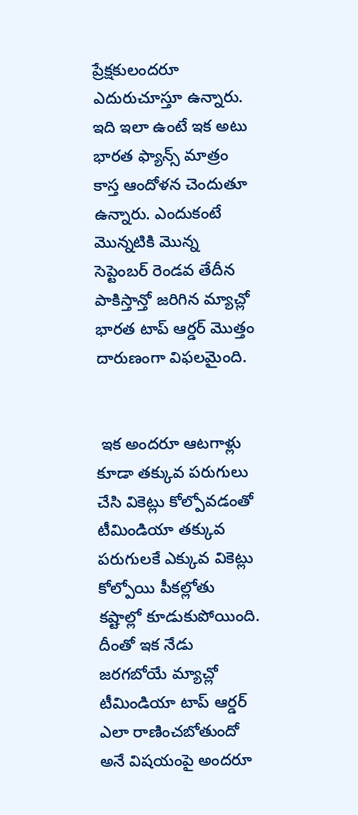ప్రేక్షకులందరూ ఎదురుచూస్తూ ఉన్నారు. ఇది ఇలా ఉంటే ఇక అటు భారత ఫ్యాన్స్ మాత్రం కాస్త ఆందోళన చెందుతూ ఉన్నారు. ఎందుకంటే మొన్నటికి మొన్న సెప్టెంబర్ రెండవ తేదీన పాకిస్తాన్తో జరిగిన మ్యాచ్లో భారత టాప్ ఆర్డర్ మొత్తం దారుణంగా విఫలమైంది.


 ఇక అందరూ ఆటగాళ్లు కూడా తక్కువ పరుగులు చేసి వికెట్లు కోల్పోవడంతో టీమిండియా తక్కువ పరుగులకే ఎక్కువ వికెట్లు కోల్పోయి పీకల్లోతు కష్టాల్లో కూడుకుపోయింది. దీంతో ఇక నేడు జరగబోయే మ్యాచ్లో టీమిండియా టాప్ ఆర్డర్ ఎలా రాణించబోతుందో అనే విషయంపై అందరూ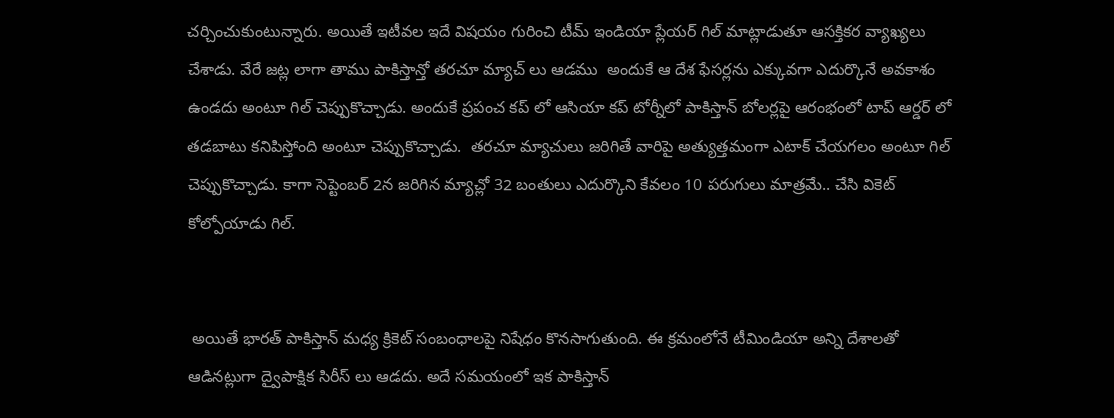చర్చించుకుంటున్నారు. అయితే ఇటీవల ఇదే విషయం గురించి టీమ్ ఇండియా ప్లేయర్ గిల్ మాట్లాడుతూ ఆసక్తికర వ్యాఖ్యలు చేశాడు. వేరే జట్ల లాగా తాము పాకిస్తాన్తో తరచూ మ్యాచ్ లు ఆడము  అందుకే ఆ దేశ ఫేసర్లను ఎక్కువగా ఎదుర్కొనే అవకాశం ఉండదు అంటూ గిల్ చెప్పుకొచ్చాడు. అందుకే ప్రపంచ కప్ లో ఆసియా కప్ టోర్నీలో పాకిస్తాన్ బోలర్లపై ఆరంభంలో టాప్ ఆర్డర్ లో  తడబాటు కనిపిస్తోంది అంటూ చెప్పుకొచ్చాడు.  తరచూ మ్యాచులు జరిగితే వారిపై అత్యుత్తమంగా ఎటాక్ చేయగలం అంటూ గిల్ చెప్పుకొచ్చాడు. కాగా సెప్టెంబర్ 2న జరిగిన మ్యాచ్లో 32 బంతులు ఎదుర్కొని కేవలం 10 పరుగులు మాత్రమే.. చేసి వికెట్ కోల్పోయాడు గిల్.


 అయితే భారత్ పాకిస్తాన్ మధ్య క్రికెట్ సంబంధాలపై నిషేధం కొనసాగుతుంది. ఈ క్రమంలోనే టీమిండియా అన్ని దేశాలతో ఆడినట్లుగా ద్వైపాక్షిక సిరీస్ లు ఆడదు. అదే సమయంలో ఇక పాకిస్తాన్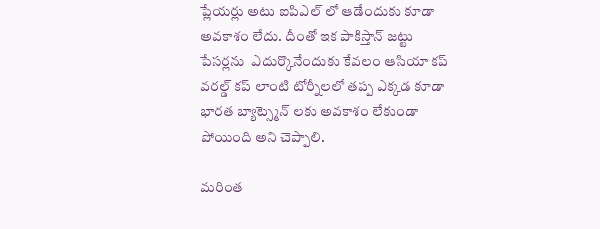ప్లేయర్లు అటు ఐపిఎల్ లో ఆడేందుకు కూడా అవకాశం లేదు. దీంతో ఇక పాకిస్తాన్ జట్టు పేసర్లను  ఎదుర్కొనేందుకు కేవలం ఆసియా కప్ వరల్డ్ కప్ లాంటి టోర్నీలలో తప్ప ఎక్కడ కూడా భారత బ్యాట్స్మెన్ లకు అవకాశం లేకుండా పోయింది అని చెప్పాలి.

మరింత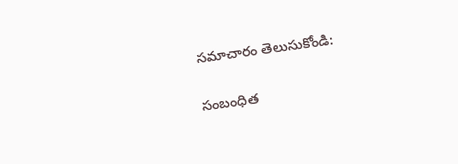సమాచారం తెలుసుకోండి:

సంబంధిత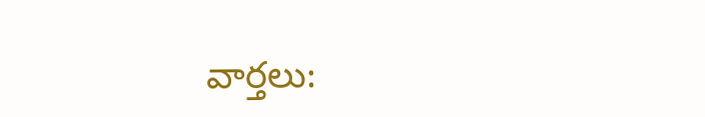వార్తలు: